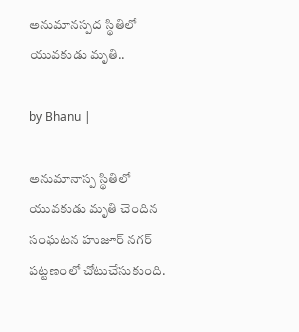అనుమానస్పద స్థితిలో యువకుడు మృతి..

by Bhanu |

అనుమానాస్ప స్థితిలో యువకుడు మృతి చెందిన సంఘటన హుజూర్ నగర్ పట్టణంలో చోటుచేసుకుంది.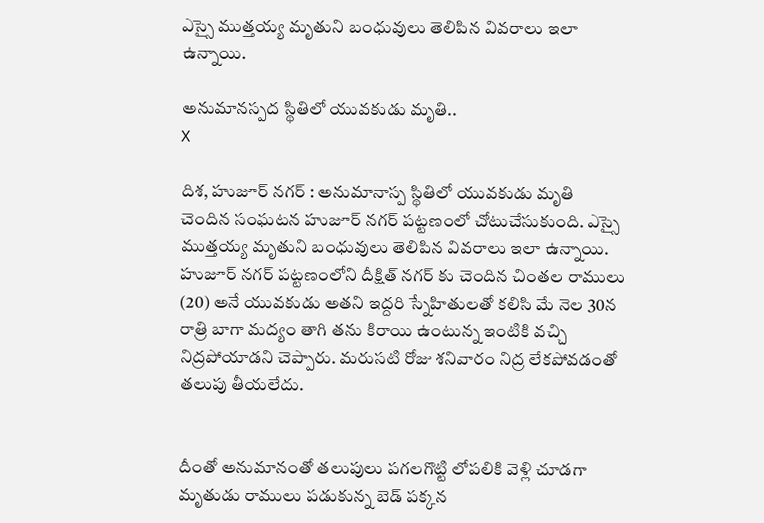ఎస్సై ముత్తయ్య మృతుని బంధువులు తెలిపిన వివరాలు ఇలా ఉన్నాయి.

అనుమానస్పద స్థితిలో యువకుడు మృతి..
X

దిశ, హుజూర్ నగర్ : అనుమానాస్ప స్థితిలో యువకుడు మృతి చెందిన సంఘటన హుజూర్ నగర్ పట్టణంలో చోటుచేసుకుంది. ఎస్సై ముత్తయ్య మృతుని బంధువులు తెలిపిన వివరాలు ఇలా ఉన్నాయి. హుజూర్ నగర్ పట్టణంలోని దీక్షిత్ నగర్ కు చెందిన చింతల రాములు (20) అనే యువకుడు అతని ఇద్దరి స్నేహితులతో కలిసి మే నెల 30న రాత్రి బాగా మద్యం తాగి తను కిరాయి ఉంటున్న ఇంటికి వచ్చి నిద్రపోయాడని చెప్పారు. మరుసటి రోజు శనివారం నిద్ర లేకపోవడంతో తలుపు తీయలేదు.


దీంతో అనుమానంతో తలుపులు పగలగొట్టి లోపలికి వెళ్లి చూడగా మృతుడు రాములు పడుకున్న బెడ్ పక్కన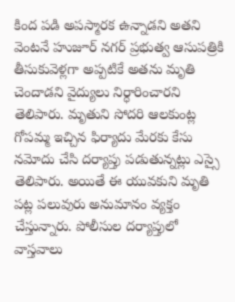కింద పడి అపస్మారక ఉన్నాడని అతని వెంటనే హుజూర్ నగర్ ప్రభుత్వ ఆసుపత్రికి తీసుకువెళ్లగా అప్పటికే అతను మృతి చెందాడని వైద్యులు నిర్ధారించారని తెలిపారు. మృతుని సోదరి ఆలకుంట్ల గోపమ్మ ఇచ్చిన ఫిర్యాదు మేరకు కేసు నమోదు చేసి దర్యాప్తు పడుతున్నట్లు ఎస్సై తెలిపారు. అయితే ఈ యువకుని మృతి పట్ల పలువురు అనుమానం వ్యక్తం చేస్తున్నారు. పోలీసుల దర్యాప్తులో వాస్తవాలు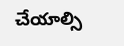చేయాల్సి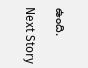ఉంది.

Next Story